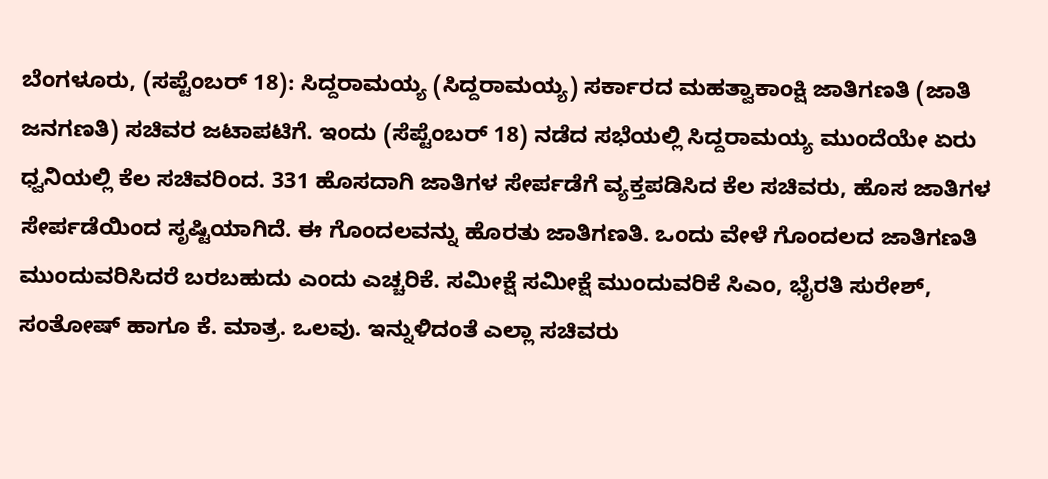ಬೆಂಗಳೂರು, (ಸಪ್ಟೆಂಬರ್ 18): ಸಿದ್ದರಾಮಯ್ಯ (ಸಿದ್ದರಾಮಯ್ಯ) ಸರ್ಕಾರದ ಮಹತ್ವಾಕಾಂಕ್ಷಿ ಜಾತಿಗಣತಿ (ಜಾತಿ ಜನಗಣತಿ) ಸಚಿವರ ಜಟಾಪಟಿಗೆ. ಇಂದು (ಸೆಪ್ಟೆಂಬರ್ 18) ನಡೆದ ಸಭೆಯಲ್ಲಿ ಸಿದ್ದರಾಮಯ್ಯ ಮುಂದೆಯೇ ಏರು ಧ್ವನಿಯಲ್ಲಿ ಕೆಲ ಸಚಿವರಿಂದ. 331 ಹೊಸದಾಗಿ ಜಾತಿಗಳ ಸೇರ್ಪಡೆಗೆ ವ್ಯಕ್ತಪಡಿಸಿದ ಕೆಲ ಸಚಿವರು, ಹೊಸ ಜಾತಿಗಳ ಸೇರ್ಪಡೆಯಿಂದ ಸೃಷ್ಟಿಯಾಗಿದೆ. ಈ ಗೊಂದಲವನ್ನು ಹೊರತು ಜಾತಿಗಣತಿ. ಒಂದು ವೇಳೆ ಗೊಂದಲದ ಜಾತಿಗಣತಿ ಮುಂದುವರಿಸಿದರೆ ಬರಬಹುದು ಎಂದು ಎಚ್ಚರಿಕೆ. ಸಮೀಕ್ಷೆ ಸಮೀಕ್ಷೆ ಮುಂದುವರಿಕೆ ಸಿಎಂ, ಭೈರತಿ ಸುರೇಶ್, ಸಂತೋಷ್ ಹಾಗೂ ಕೆ. ಮಾತ್ರ. ಒಲವು. ಇನ್ನುಳಿದಂತೆ ಎಲ್ಲಾ ಸಚಿವರು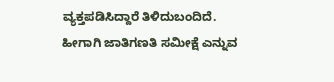ವ್ಯಕ್ತಪಡಿಸಿದ್ದಾರೆ ತಿಳಿದುಬಂದಿದೆ. ಹೀಗಾಗಿ ಜಾತಿಗಣತಿ ಸಮೀಕ್ಷೆ ಎನ್ನುವ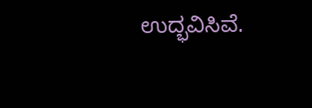ಉದ್ಭವಿಸಿವೆ.